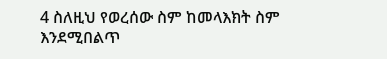4 ስለዚህ የወረሰው ስም ከመላእክት ስም እንደሚበልጥ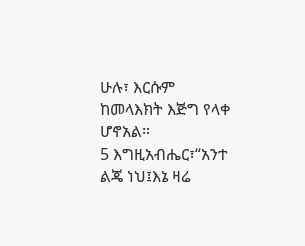ሁሉ፣ እርሱም ከመላእክት እጅግ የላቀ ሆኖአል።
5 እግዚአብሔር፣“አንተ ልጄ ነህ፤እኔ ዛሬ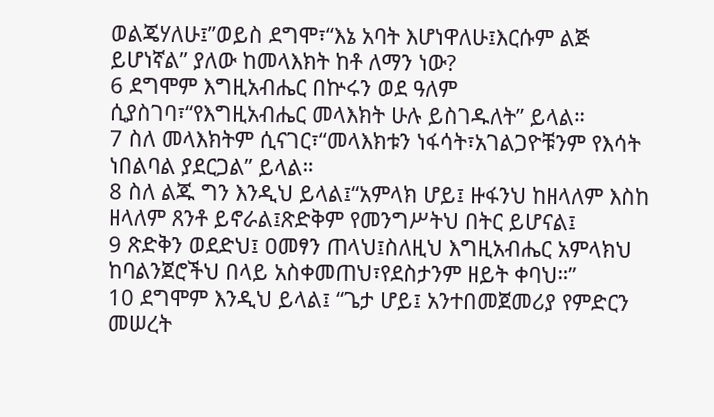ወልጄሃለሁ፤”ወይስ ደግሞ፣“እኔ አባት እሆነዋለሁ፤እርሱም ልጅ ይሆነኛል” ያለው ከመላእክት ከቶ ለማን ነው?
6 ደግሞም እግዚአብሔር በኵሩን ወደ ዓለም ሲያስገባ፣“የእግዚአብሔር መላእክት ሁሉ ይስገዱለት” ይላል።
7 ስለ መላእክትም ሲናገር፣“መላእክቱን ነፋሳት፣አገልጋዮቹንም የእሳት ነበልባል ያደርጋል” ይላል።
8 ስለ ልጁ ግን እንዲህ ይላል፤“አምላክ ሆይ፤ ዙፋንህ ከዘላለም እስከ ዘላለም ጸንቶ ይኖራል፤ጽድቅም የመንግሥትህ በትር ይሆናል፤
9 ጽድቅን ወደድህ፤ ዐመፃን ጠላህ፤ስለዚህ እግዚአብሔር አምላክህ ከባልንጀሮችህ በላይ አስቀመጠህ፣የደስታንም ዘይት ቀባህ።”
10 ደግሞም እንዲህ ይላል፤ “ጌታ ሆይ፤ አንተበመጀመሪያ የምድርን መሠረት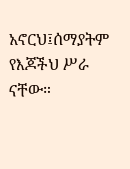አኖርህ፤ሰማያትም የእጆችህ ሥራ ናቸው።